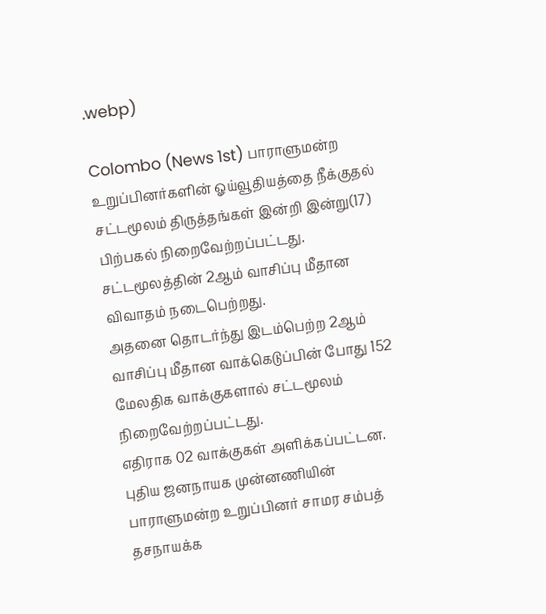.webp)

Colombo (News 1st) பாராளுமன்ற உறுப்பினர்களின் ஓய்வூதியத்தை நீக்குதல் சட்டமூலம் திருத்தங்கள் இன்றி இன்று(17) பிற்பகல் நிறைவேற்றப்பட்டது.
சட்டமூலத்தின் 2ஆம் வாசிப்பு மீதான விவாதம் நடைபெற்றது.
அதனை தொடர்ந்து இடம்பெற்ற 2ஆம் வாசிப்பு மீதான வாக்கெடுப்பின் போது 152 மேலதிக வாக்குகளால் சட்டமூலம் நிறைவேற்றப்பட்டது.
எதிராக 02 வாக்குகள் அளிக்கப்பட்டன.
புதிய ஜனநாயக முன்னணியின் பாராளுமன்ற உறுப்பினர் சாமர சம்பத் தசநாயக்க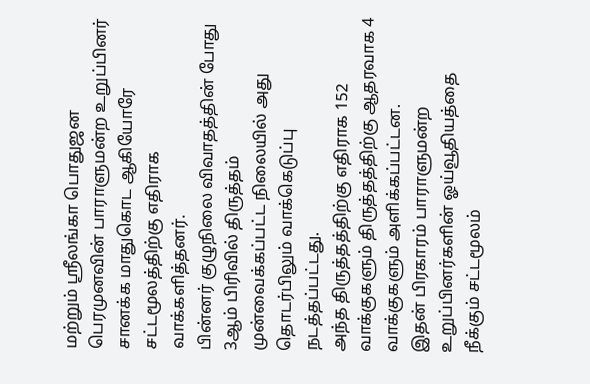மற்றும் ஸ்ரீலங்கா பொதுஜன பெரமுனவின் பாராளுமன்ற உறுப்பினர் சானக்க மாதுகொட ஆகியோரே சட்டமூலத்திற்கு எதிராக வாக்களித்தனர்.
பின்னர் குழுநிலை விவாதத்தின் போது 3ஆம் பிரிவில் திருத்தம் முன்வைக்கப்பட்ட நிலையில் அது தொடர்பிலும் வாக்கெடுப்பு நடத்தப்பட்டது.
அந்த திருத்தத்திற்கு எதிராக 152 வாக்குகளும் திருத்தத்திற்கு ஆதரவாக 4 வாக்குகளும் அளிக்கப்பட்டன.
இதன் பிரகாரம் பாராளுமன்ற உறுப்பினர்களின் ஓய்வூதியத்தை நீக்கும் சட்டமூலம்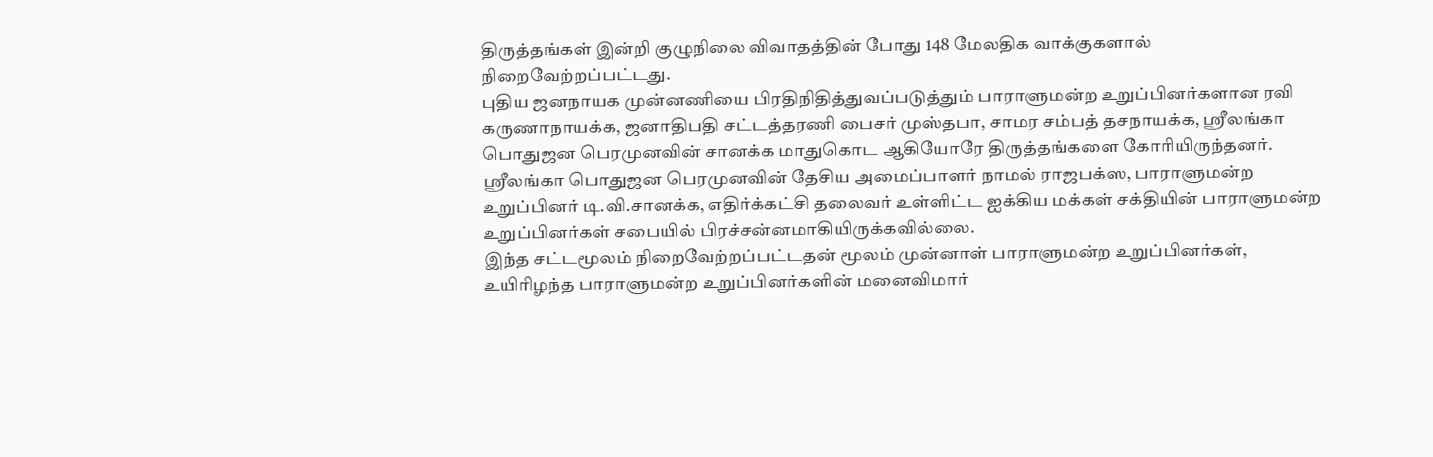திருத்தங்கள் இன்றி குழுநிலை விவாதத்தின் போது 148 மேலதிக வாக்குகளால் நிறைவேற்றப்பட்டது.
புதிய ஜனநாயக முன்னணியை பிரதிநிதித்துவப்படுத்தும் பாராளுமன்ற உறுப்பினர்களான ரவி கருணாநாயக்க, ஜனாதிபதி சட்டத்தரணி பைசர் முஸ்தபா, சாமர சம்பத் தசநாயக்க, ஸ்ரீலங்கா பொதுஜன பெரமுனவின் சானக்க மாதுகொட ஆகியோரே திருத்தங்களை கோரியிருந்தனர்.
ஸ்ரீலங்கா பொதுஜன பெரமுனவின் தேசிய அமைப்பாளர் நாமல் ராஜபக்ஸ, பாராளுமன்ற உறுப்பினர் டி.வி.சானக்க, எதிர்க்கட்சி தலைவர் உள்ளிட்ட ஐக்கிய மக்கள் சக்தியின் பாராளுமன்ற உறுப்பினர்கள் சபையில் பிரச்சன்னமாகியிருக்கவில்லை.
இந்த சட்டமூலம் நிறைவேற்றப்பட்டதன் மூலம் முன்னாள் பாராளுமன்ற உறுப்பினர்கள், உயிரிழந்த பாராளுமன்ற உறுப்பினர்களின் மனைவிமார்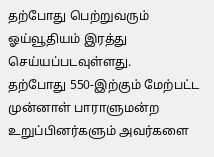தற்போது பெற்றுவரும் ஓய்வூதியம் இரத்து செய்யப்படவுள்ளது.
தற்போது 550-இற்கும் மேற்பட்ட முன்னாள் பாராளுமன்ற உறுப்பினர்களும் அவர்களை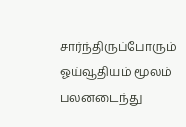சார்ந்திருப்போரும் ஓய்வூதியம் மூலம் பலனடைந்து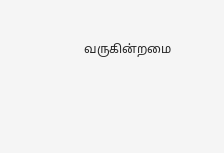வருகின்றமை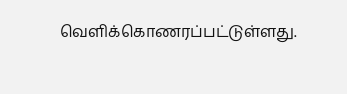வௌிக்கொணரப்பட்டுள்ளது.